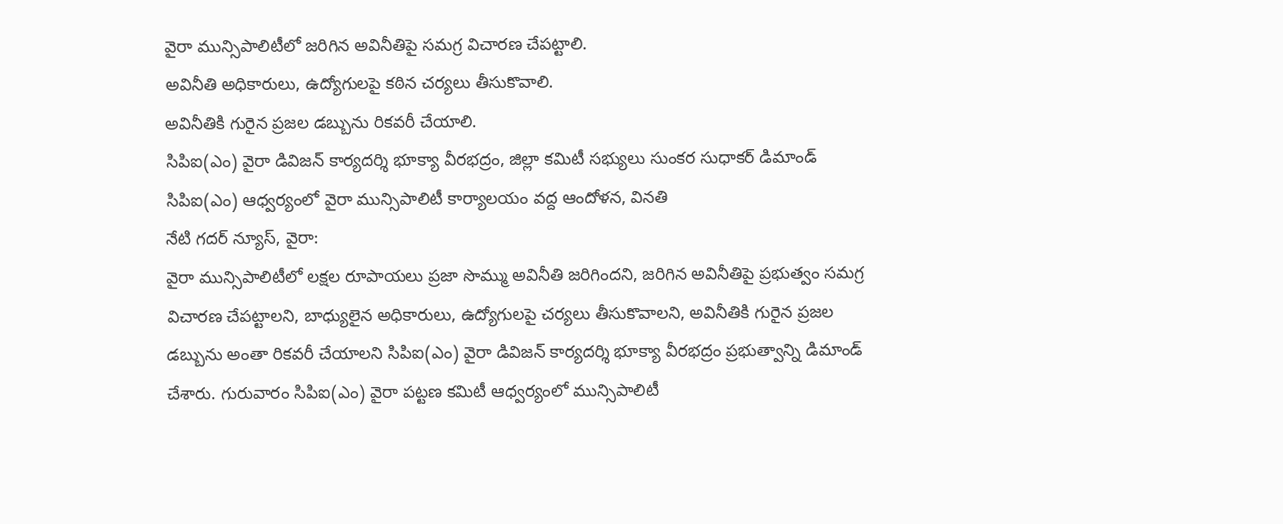వైరా మున్సిపాలిటీలో జరిగిన అవినీతిపై సమగ్ర విచారణ చేపట్టాలి.
అవినీతి అధికారులు, ఉద్యోగులపై కఠిన చర్యలు తీసుకొవాలి.
అవినీతికి గురైన ప్రజల డబ్బును రికవరీ చేయాలి.
సిపిఐ(ఎం) వైరా డివిజన్ కార్యదర్శి భూక్యా వీరభద్రం, జిల్లా కమిటీ సభ్యులు సుంకర సుధాకర్ డిమాండ్
సిపిఐ(ఎం) ఆధ్వర్యంలో వైరా మున్సిపాలిటీ కార్యాలయం వద్ద ఆందోళన, వినతి
నేటి గదర్ న్యూస్, వైరా:
వైరా మున్సిపాలిటీలో లక్షల రూపాయలు ప్రజా సొమ్ము అవినీతి జరిగిందని, జరిగిన అవినీతిపై ప్రభుత్వం సమగ్ర విచారణ చేపట్టాలని, బాధ్యులైన అధికారులు, ఉద్యోగులపై చర్యలు తీసుకొవాలని, అవినీతికి గురైన ప్రజల డబ్బును అంతా రికవరీ చేయాలని సిపిఐ(ఎం) వైరా డివిజన్ కార్యదర్శి భూక్యా వీరభద్రం ప్రభుత్వాన్ని డిమాండ్ చేశారు. గురువారం సిపిఐ(ఎం) వైరా పట్టణ కమిటీ ఆధ్వర్యంలో మున్సిపాలిటీ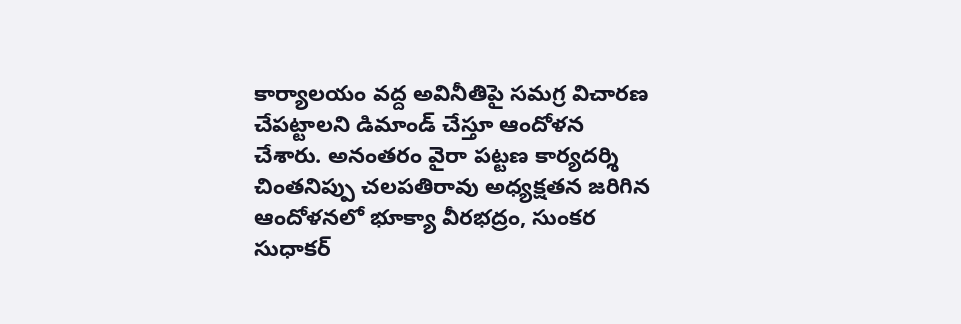కార్యాలయం వద్ద అవినీతిపై సమగ్ర విచారణ చేపట్టాలని డిమాండ్ చేస్తూ ఆందోళన చేశారు. అనంతరం వైరా పట్టణ కార్యదర్శి చింతనిప్పు చలపతిరావు అధ్యక్షతన జరిగిన ఆందోళనలో భూక్యా వీరభద్రం, సుంకర సుధాకర్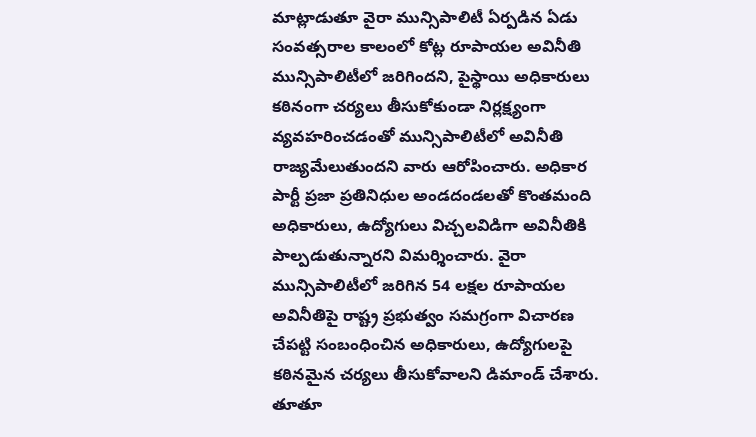మాట్లాడుతూ వైరా మున్సిపాలిటీ ఏర్పడిన ఏడు సంవత్సరాల కాలంలో కోట్ల రూపాయల అవినీతి మున్సిపాలిటీలో జరిగిందని, పైస్థాయి అధికారులు కఠినంగా చర్యలు తీసుకోకుండా నిర్లక్ష్యంగా వ్యవహరించడంతో మున్సిపాలిటీలో అవినీతి రాజ్యమేలుతుందని వారు ఆరోపించారు. అధికార పార్టీ ప్రజా ప్రతినిధుల అండదండలతో కొంతమంది అధికారులు, ఉద్యోగులు విచ్చలవిడిగా అవినీతికి పాల్పడుతున్నారని విమర్శించారు. వైరా మున్సిపాలిటీలో జరిగిన 54 లక్షల రూపాయల అవినీతిపై రాష్ట్ర ప్రభుత్వం సమగ్రంగా విచారణ చేపట్టి సంబంధించిన అధికారులు, ఉద్యోగులపై కఠినమైన చర్యలు తీసుకోవాలని డిమాండ్ చేశారు. తూతూ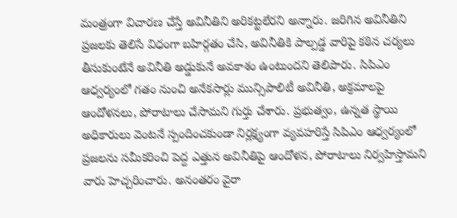మంత్రంగా విచారణ చేస్తే అవినీతిని అరికట్టలేరని అన్నారు. జరిగిన అవినీతిని ప్రజలకు తెలిసే విధంగా బహిర్గతం చేసి, అవినీతికి పాల్పడ్డ వారిపై కఠిన చర్యలు తీసుకుంటేనే అవినీతి అడ్డుకునే అవకాశం ఉంటుందని తెలిపారు. సిపిఎం ఆధ్వర్యంలో గతం నుంచి అనేకసార్లు మున్సిపాలిటీ అవినీతి, అక్రమాలపై ఆందోళనలు, పోరాటాలు చేసామని గుర్తు చేశారు. ప్రభుత్వం, ఉన్నత స్థాయి అధికారులు వెంటనే స్పందించకుండా నిర్లక్ష్యంగా వ్యవహరిస్తే సిపిఎం ఆధ్వర్యంలో ప్రజలను సమీకరించి పెద్ద ఎత్తున అవినీతిపై ఆందోళన, పోరాటాలు నిర్వహిస్తామని వారు హెచ్చరించారు. అనంతరం వైరా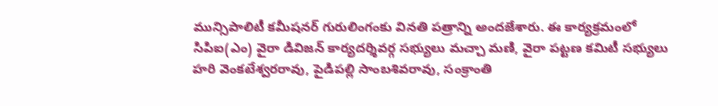మున్సిపాలిటీ కమీషనర్ గురులింగంకు వినతి పత్రాన్ని అందజేశారు. ఈ కార్యక్రమంలో సిపిఐ(ఎం) వైరా డివిజన్ కార్యదర్శివర్గ సభ్యులు మచ్చా మణి, వైరా పట్టణ కమిటీ సభ్యులు హరి వెంకటేశ్వరరావు, పైడిపల్లి సాంబశివరావు, సంక్రాంతి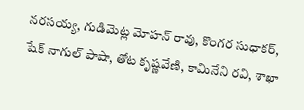నరసయ్య, గుడిమెట్ల మోహన్ రావు, కొంగర సుధాకర్, షేక్ నాగుల్ పాషా, తోట కృష్ణవేణి, కామినేని రవి, శాఖా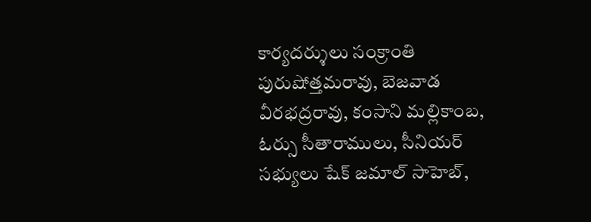కార్యదర్శులు సంక్రాంతి పురుషోత్తమరావు, బెజవాడ వీరభద్రరావు, కంసాని మల్లికాంబ, ఓర్సు సీతారాములు, సీనియర్ సభ్యులు షేక్ జమాల్ సాహెబ్,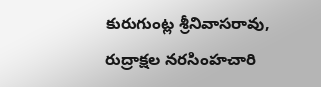కురుగుంట్ల శ్రీనివాసరావు, రుద్రాక్షల నరసింహచారి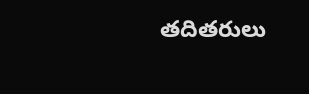తదితరులు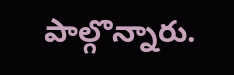పాల్గొన్నారు.